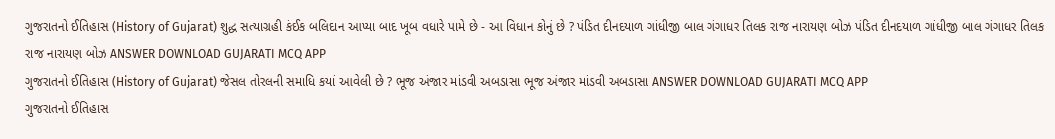ગુજરાતનો ઈતિહાસ (History of Gujarat) શુદ્ધ સત્યાગ્રહી કંઈક બલિદાન આપ્યા બાદ ખૂબ વધારે પામે છે - આ વિધાન કોનું છે ? પંડિત દીનદયાળ ગાંધીજી બાલ ગંગાધર તિલક રાજ નારાયણ બોઝ પંડિત દીનદયાળ ગાંધીજી બાલ ગંગાધર તિલક રાજ નારાયણ બોઝ ANSWER DOWNLOAD GUJARATI MCQ APP
ગુજરાતનો ઈતિહાસ (History of Gujarat) જેસલ તોરલની સમાધિ કયાં આવેલી છે ? ભૂજ અંજાર માંડવી અબડાસા ભૂજ અંજાર માંડવી અબડાસા ANSWER DOWNLOAD GUJARATI MCQ APP
ગુજરાતનો ઈતિહાસ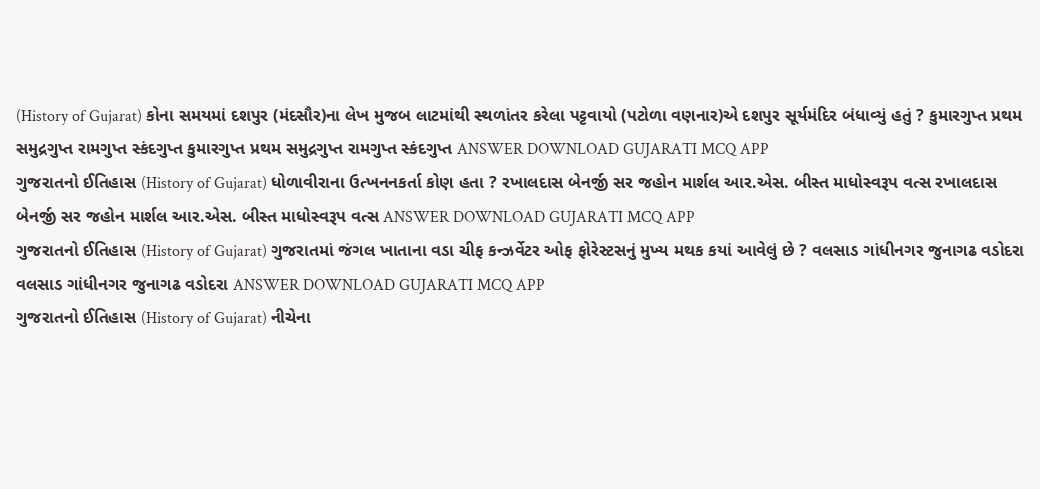(History of Gujarat) કોના સમયમાં દશપુર (મંદસૌર)ના લેખ મુજબ લાટમાંથી સ્થળાંતર કરેલા પટ્ટવાયો (પટોળા વણનાર)એ દશપુર સૂર્યમંદિર બંધાવ્યું હતું ? કુમારગુપ્ત પ્રથમ સમુદ્રગુપ્ત રામગુપ્ત સ્કંદગુપ્ત કુમારગુપ્ત પ્રથમ સમુદ્રગુપ્ત રામગુપ્ત સ્કંદગુપ્ત ANSWER DOWNLOAD GUJARATI MCQ APP
ગુજરાતનો ઈતિહાસ (History of Gujarat) ધોળાવીરાના ઉત્ખનનકર્તા કોણ હતા ? રખાલદાસ બેનર્જી સર જહોન માર્શલ આર.એસ. બીસ્ત માધોસ્વરૂપ વત્સ રખાલદાસ બેનર્જી સર જહોન માર્શલ આર.એસ. બીસ્ત માધોસ્વરૂપ વત્સ ANSWER DOWNLOAD GUJARATI MCQ APP
ગુજરાતનો ઈતિહાસ (History of Gujarat) ગુજરાતમાં જંગલ ખાતાના વડા ચીફ કન્ઝર્વેટર ઓફ ફોરેસ્ટસનું મુખ્ય મથક કયાં આવેલું છે ? વલસાડ ગાંધીનગર જુનાગઢ વડોદરા વલસાડ ગાંધીનગર જુનાગઢ વડોદરા ANSWER DOWNLOAD GUJARATI MCQ APP
ગુજરાતનો ઈતિહાસ (History of Gujarat) નીચેના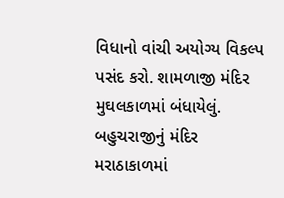વિધાનો વાંચી અયોગ્ય વિકલ્પ પસંદ કરો. શામળાજી મંદિર મુઘલકાળમાં બંધાયેલું. બહુચરાજીનું મંદિર મરાઠાકાળમાં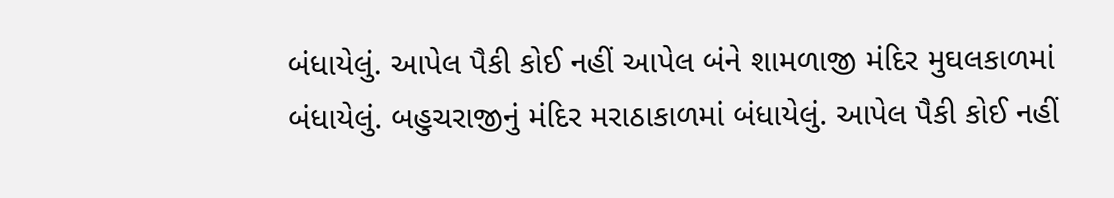બંધાયેલું. આપેલ પૈકી કોઈ નહીં આપેલ બંને શામળાજી મંદિર મુઘલકાળમાં બંધાયેલું. બહુચરાજીનું મંદિર મરાઠાકાળમાં બંધાયેલું. આપેલ પૈકી કોઈ નહીં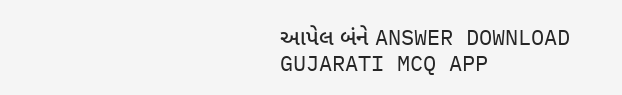આપેલ બંને ANSWER DOWNLOAD GUJARATI MCQ APP